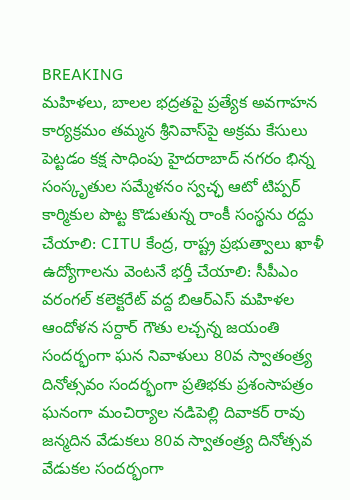BREAKING
మహిళలు, బాలల భద్రతపై ప్రత్యేక అవగాహన కార్యక్రమం తమ్మన శ్రీనివాస్‌పై అక్రమ కేసులు పెట్టడం కక్ష సాధింపు హైదరాబాద్ నగరం భిన్న సంస్కృతుల సమ్మేళనం స్వచ్ఛ ఆటో టిప్పర్ కార్మికుల పొట్ట కొడుతున్న రాంకీ సంస్థను రద్దు చేయాలి: CITU కేంద్ర, రాష్ట్ర ప్రభుత్వాలు ఖాళీ ఉద్యోగాలను వెంటనే భర్తీ చేయాలి: సీపీఎం వరంగల్ కలెక్టరేట్ వద్ద బిఆర్ఎస్ మహిళల ఆందోళన సర్దార్ గౌతు లచ్చన్న జయంతి సందర్భంగా ఘన నివాళులు 80వ స్వాతంత్ర్య దినోత్సవం సందర్భంగా ప్రతిభకు ప్రశంసాపత్రం ఘనంగా మంచిర్యాల నడిపెల్లి దివాకర్ రావు జన్మదిన వేడుకలు 80వ స్వాతంత్ర్య దినోత్సవ వేడుకల సందర్భంగా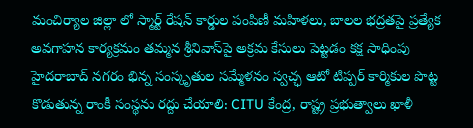మంచిర్యాల జిల్లా లో స్మార్ట్ రేషన్ కార్డుల పంపిణీ మహిళలు, బాలల భద్రతపై ప్రత్యేక అవగాహన కార్యక్రమం తమ్మన శ్రీనివాస్‌పై అక్రమ కేసులు పెట్టడం కక్ష సాధింపు హైదరాబాద్ నగరం భిన్న సంస్కృతుల సమ్మేళనం స్వచ్ఛ ఆటో టిప్పర్ కార్మికుల పొట్ట కొడుతున్న రాంకీ సంస్థను రద్దు చేయాలి: CITU కేంద్ర, రాష్ట్ర ప్రభుత్వాలు ఖాళీ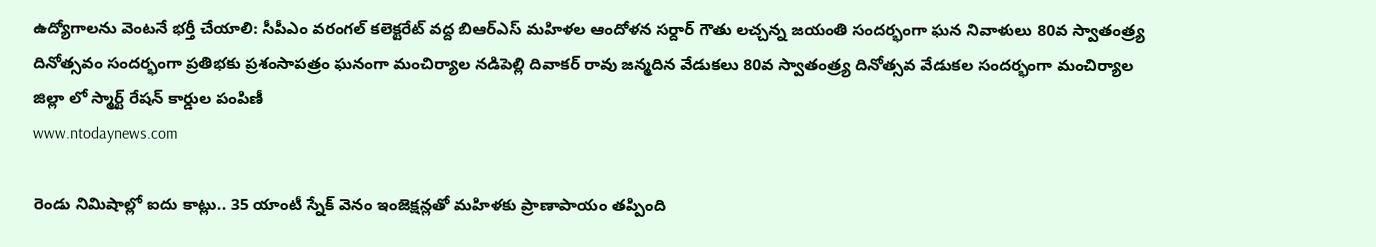ఉద్యోగాలను వెంటనే భర్తీ చేయాలి: సీపీఎం వరంగల్ కలెక్టరేట్ వద్ద బిఆర్ఎస్ మహిళల ఆందోళన సర్దార్ గౌతు లచ్చన్న జయంతి సందర్భంగా ఘన నివాళులు 80వ స్వాతంత్ర్య దినోత్సవం సందర్భంగా ప్రతిభకు ప్రశంసాపత్రం ఘనంగా మంచిర్యాల నడిపెల్లి దివాకర్ రావు జన్మదిన వేడుకలు 80వ స్వాతంత్ర్య దినోత్సవ వేడుకల సందర్భంగా మంచిర్యాల జిల్లా లో స్మార్ట్ రేషన్ కార్డుల పంపిణీ
www.ntodaynews.com

రెండు నిమిషాల్లో ఐదు కాట్లు.. 35 యాంటీ స్నేక్ వెనం ఇంజెక్షన్లతో మహిళకు ప్రాణాపాయం తప్పింది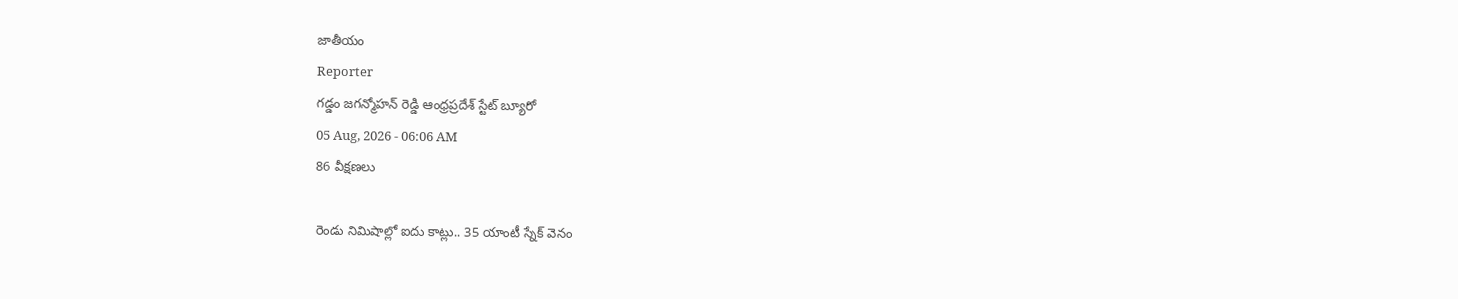జాతీయం
Reporter
గడ్డం జగన్మోహన్ రెడ్డి ఆంధ్రప్రదేశ్ స్టేట్ బ్యూరో
05 Aug, 2026 - 06:06 AM
86 వీక్షణలు

రెండు నిమిషాల్లో ఐదు కాట్లు.. 35 యాంటీ స్నేక్ వెనం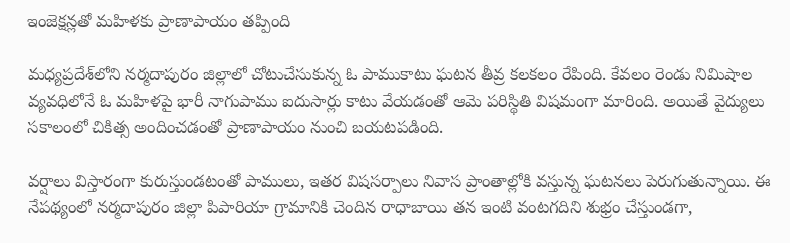ఇంజెక్షన్లతో మహిళకు ప్రాణాపాయం తప్పింది

మధ్యప్రదేశ్‌లోని నర్మదాపురం జిల్లాలో చోటుచేసుకున్న ఓ పాముకాటు ఘటన తీవ్ర కలకలం రేపింది. కేవలం రెండు నిమిషాల వ్యవధిలోనే ఓ మహిళపై భారీ నాగుపాము ఐదుసార్లు కాటు వేయడంతో ఆమె పరిస్థితి విషమంగా మారింది. అయితే వైద్యులు సకాలంలో చికిత్స అందించడంతో ప్రాణాపాయం నుంచి బయటపడింది.

వర్షాలు విస్తారంగా కురుస్తుండటంతో పాములు, ఇతర విషసర్పాలు నివాస ప్రాంతాల్లోకి వస్తున్న ఘటనలు పెరుగుతున్నాయి. ఈ నేపథ్యంలో నర్మదాపురం జిల్లా పిపారియా గ్రామానికి చెందిన రాధాబాయి తన ఇంటి వంటగదిని శుభ్రం చేస్తుండగా,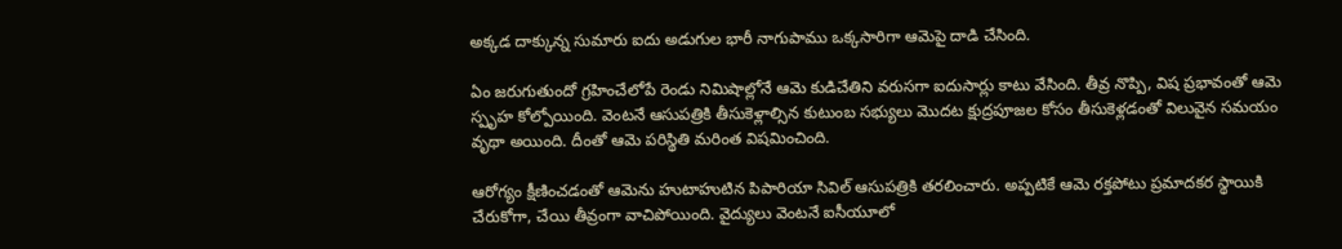అక్కడ దాక్కున్న సుమారు ఐదు అడుగుల భారీ నాగుపాము ఒక్కసారిగా ఆమెపై దాడి చేసింది.

ఏం జరుగుతుందో గ్రహించేలోపే రెండు నిమిషాల్లోనే ఆమె కుడిచేతిని వరుసగా ఐదుసార్లు కాటు వేసింది. తీవ్ర నొప్పి, విష ప్రభావంతో ఆమె స్పృహ కోల్పోయింది. వెంటనే ఆసుపత్రికి తీసుకెళ్లాల్సిన కుటుంబ సభ్యులు మొదట క్షుద్రపూజల కోసం తీసుకెళ్లడంతో విలువైన సమయం వృథా అయింది. దీంతో ఆమె పరిస్థితి మరింత విషమించింది.

ఆరోగ్యం క్షీణించడంతో ఆమెను హుటాహుటిన పిపారియా సివిల్ ఆసుపత్రికి తరలించారు. అప్పటికే ఆమె రక్తపోటు ప్రమాదకర స్థాయికి చేరుకోగా, చేయి తీవ్రంగా వాచిపోయింది. వైద్యులు వెంటనే ఐసీయూలో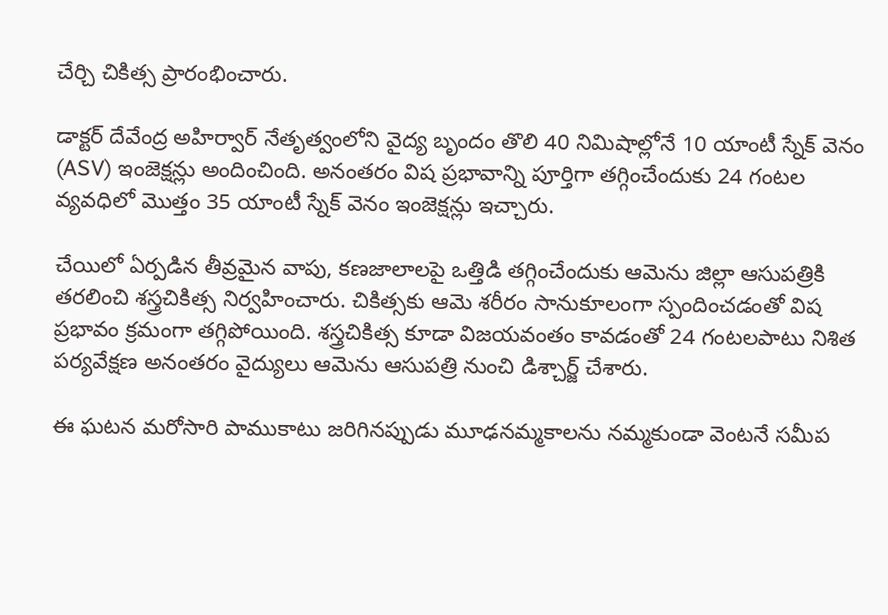చేర్చి చికిత్స ప్రారంభించారు.

డాక్టర్ దేవేంద్ర అహిర్వార్ నేతృత్వంలోని వైద్య బృందం తొలి 40 నిమిషాల్లోనే 10 యాంటీ స్నేక్ వెనం (ASV) ఇంజెక్షన్లు అందించింది. అనంతరం విష ప్రభావాన్ని పూర్తిగా తగ్గించేందుకు 24 గంటల వ్యవధిలో మొత్తం 35 యాంటీ స్నేక్ వెనం ఇంజెక్షన్లు ఇచ్చారు.

చేయిలో ఏర్పడిన తీవ్రమైన వాపు, కణజాలాలపై ఒత్తిడి తగ్గించేందుకు ఆమెను జిల్లా ఆసుపత్రికి తరలించి శస్త్రచికిత్స నిర్వహించారు. చికిత్సకు ఆమె శరీరం సానుకూలంగా స్పందించడంతో విష ప్రభావం క్రమంగా తగ్గిపోయింది. శస్త్రచికిత్స కూడా విజయవంతం కావడంతో 24 గంటలపాటు నిశిత పర్యవేక్షణ అనంతరం వైద్యులు ఆమెను ఆసుపత్రి నుంచి డిశ్చార్జ్ చేశారు.

ఈ ఘటన మరోసారి పాముకాటు జరిగినప్పుడు మూఢనమ్మకాలను నమ్మకుండా వెంటనే సమీప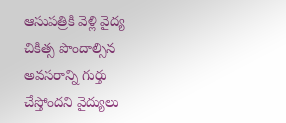ఆసుపత్రికి వెళ్లి వైద్య చికిత్స పొందాల్సిన అవసరాన్ని గుర్తు చేస్తోందని వైద్యులు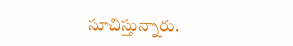సూచిస్తున్నారు.